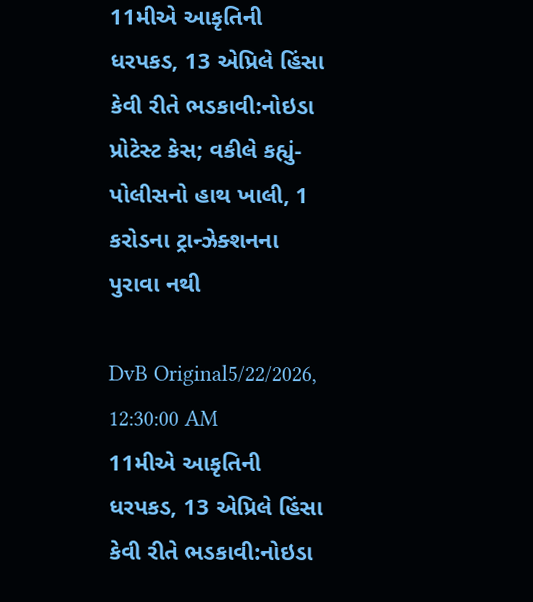11મીએ આકૃતિની ધરપકડ, 13 એપ્રિલે હિંસા કેવી રીતે ભડકાવી:નોઇડા પ્રોટેસ્ટ કેસ; વકીલે કહ્યું- પોલીસનો હાથ ખાલી, 1 કરોડના ટ્રાન્ઝેક્શનના પુરાવા નથી

DvB Original5/22/2026, 12:30:00 AM
11મીએ આકૃતિની ધરપકડ, 13 એપ્રિલે હિંસા કેવી રીતે ભડકાવી:નોઇડા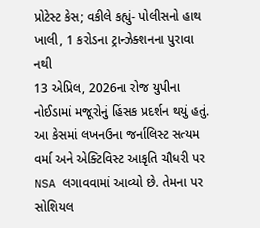પ્રોટેસ્ટ કેસ; વકીલે કહ્યું- પોલીસનો હાથ ખાલી, 1 કરોડના ટ્રાન્ઝેક્શનના પુરાવા નથી
13 એપ્રિલ, 2026ના રોજ યુપીના નોઈડામાં મજૂરોનું હિંસક પ્રદર્શન થયું હતું. આ કેસમાં લખનઉના જર્નાલિસ્ટ સત્યમ વર્મા અને એક્ટિવિસ્ટ આકૃતિ ચૌધરી પર NSA લગાવવામાં આવ્યો છે. તેમના પર સોશિયલ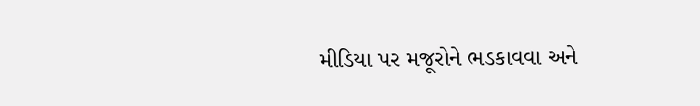મીડિયા પર મજૂરોને ભડકાવવા અને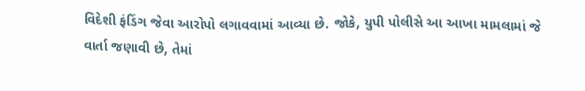વિદેશી ફંડિંગ જેવા આરોપો લગાવવામાં આવ્યા છે. જોકે, યુપી પોલીસે આ આખા મામલામાં જે વાર્તા જણાવી છે, તેમાં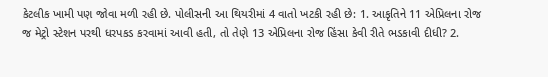કેટલીક ખામી પણ જોવા મળી રહી છે. પોલીસની આ થિયરીમાં 4 વાતો ખટકી રહી છે: 1. આકૃતિને 11 એપ્રિલના રોજ જ મેટ્રો સ્ટેશન પરથી ધરપકડ કરવામાં આવી હતી, તો તેણે 13 એપ્રિલના રોજ હિંસા કેવી રીતે ભડકાવી દીધી? 2.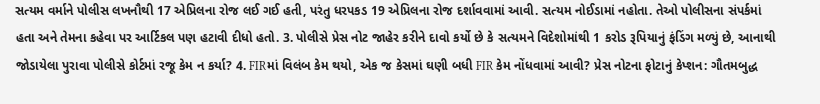સત્યમ વર્માને પોલીસ લખનૌથી 17 એપ્રિલના રોજ લઈ ગઈ હતી, પરંતુ ધરપકડ 19 એપ્રિલના રોજ દર્શાવવામાં આવી. સત્યમ નોઈડામાં નહોતા. તેઓ પોલીસના સંપર્કમાં હતા અને તેમના કહેવા પર આર્ટિકલ પણ હટાવી દીધો હતો. 3. પોલીસે પ્રેસ નોટ જાહેર કરીને દાવો કર્યો છે કે સત્યમને વિદેશોમાંથી 1 કરોડ રૂપિયાનું ફંડિંગ મળ્યું છે, આનાથી જોડાયેલા પુરાવા પોલીસે કોર્ટમાં રજૂ કેમ ન કર્યા? 4. FIRમાં વિલંબ કેમ થયો, એક જ કેસમાં ઘણી બધી FIR કેમ નોંધવામાં આવી? પ્રેસ નોટના ફોટાનું કેપ્શન: ગૌતમબુદ્ધ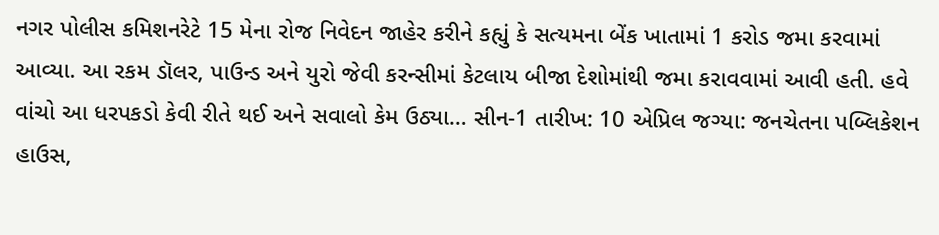નગર પોલીસ કમિશનરેટે 15 મેના રોજ નિવેદન જાહેર કરીને કહ્યું કે સત્યમના બેંક ખાતામાં 1 કરોડ જમા કરવામાં આવ્યા. આ રકમ ડૉલર, પાઉન્ડ અને યુરો જેવી કરન્સીમાં કેટલાય બીજા દેશોમાંથી જમા કરાવવામાં આવી હતી. હવે વાંચો આ ધરપકડો કેવી રીતે થઈ અને સવાલો કેમ ઉઠ્યા… સીન-1 તારીખ: 10 એપ્રિલ જગ્યા: જનચેતના પબ્લિકેશન હાઉસ,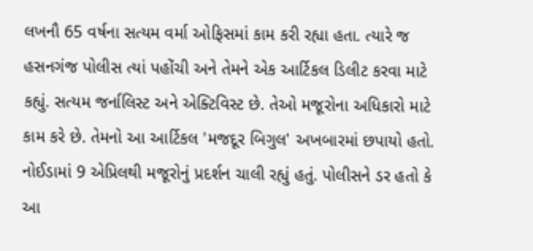લખનૌ 65 વર્ષના સત્યમ વર્મા ઓફિસમાં કામ કરી રહ્યા હતા. ત્યારે જ હસનગંજ પોલીસ ત્યાં પહોંચી અને તેમને એક આર્ટિકલ ડિલીટ કરવા માટે કહ્યું. સત્યમ જર્નાલિસ્ટ અને એક્ટિવિસ્ટ છે. તેઓ મજૂરોના અધિકારો માટે કામ કરે છે. તેમનો આ આર્ટિકલ 'મજદૂર બિગુલ' અખબારમાં છપાયો હતો. નોઈડામાં 9 એપ્રિલથી મજૂરોનું પ્રદર્શન ચાલી રહ્યું હતું. પોલીસને ડર હતો કે આ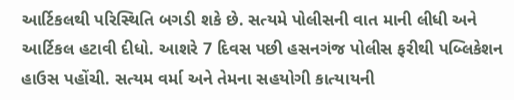આર્ટિકલથી પરિસ્થિતિ બગડી શકે છે. સત્યમે પોલીસની વાત માની લીધી અને આર્ટિકલ હટાવી દીધો. આશરે 7 દિવસ પછી હસનગંજ પોલીસ ફરીથી પબ્લિકેશન હાઉસ પહોંચી. સત્યમ વર્મા અને તેમના સહયોગી કાત્યાયની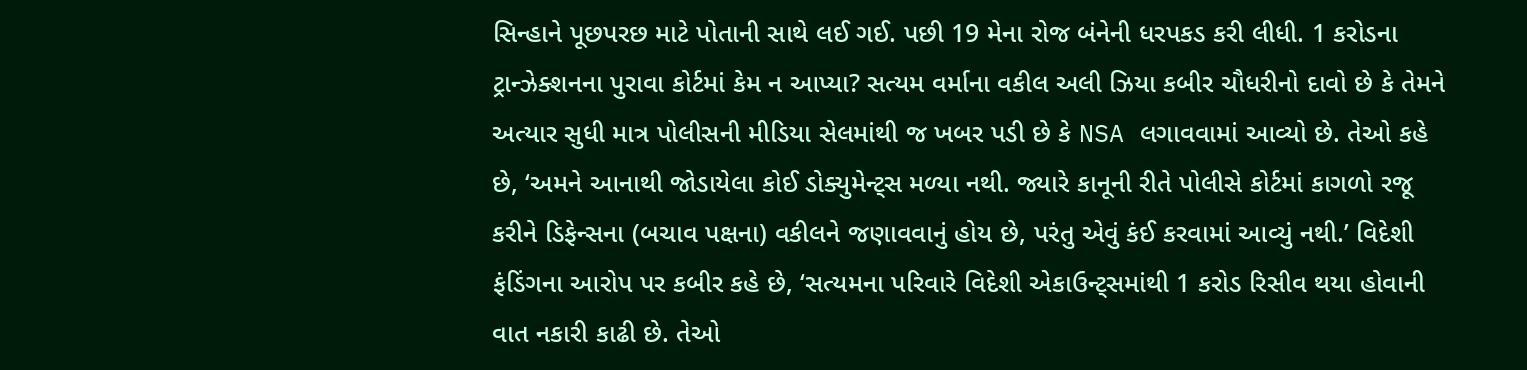સિન્હાને પૂછપરછ માટે પોતાની સાથે લઈ ગઈ. પછી 19 મેના રોજ બંનેની ધરપકડ કરી લીધી. 1 કરોડના ટ્રાન્ઝેક્શનના પુરાવા કોર્ટમાં કેમ ન આપ્યા? સત્યમ વર્માના વકીલ અલી ઝિયા કબીર ચૌધરીનો દાવો છે કે તેમને અત્યાર સુધી માત્ર પોલીસની મીડિયા સેલમાંથી જ ખબર પડી છે કે NSA લગાવવામાં આવ્યો છે. તેઓ કહે છે, ‘અમને આનાથી જોડાયેલા કોઈ ડોક્યુમેન્ટ્સ મળ્યા નથી. જ્યારે કાનૂની રીતે પોલીસે કોર્ટમાં કાગળો રજૂ કરીને ડિફેન્સના (બચાવ પક્ષના) વકીલને જણાવવાનું હોય છે, પરંતુ એવું કંઈ કરવામાં આવ્યું નથી.’ વિદેશી ફંડિંગના આરોપ પર કબીર કહે છે, ‘સત્યમના પરિવારે વિદેશી એકાઉન્ટ્સમાંથી 1 કરોડ રિસીવ થયા હોવાની વાત નકારી કાઢી છે. તેઓ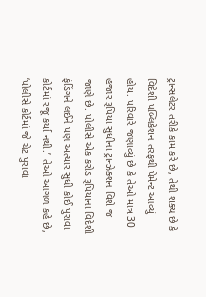ટ્રાન્સલેટર તરીકે કામ કરે છે, તેથી શક્ય છે કે વિદેશી પબ્લિકેશન તરફથી પેમેન્ટ આવ્યું હોય. પરિવારે જણાવ્યું છે કે તેઓ માત્ર 30 હજાર રૂપિયા સુધીના ટ્રાન્ઝેક્શન વિશે જ જાણે છે. પોલીસે એક કરોડ રૂપિયાના વિદેશી ફંડિંગને લઈને પણ અત્યાર સુધી કોઈ પુરાવા કોર્ટમાં રજૂ કર્યા નથી.’ તેઓ આગળ કહે છે, ‘પોલીસે કોર્ટમાં જે ચેટ પુરાવા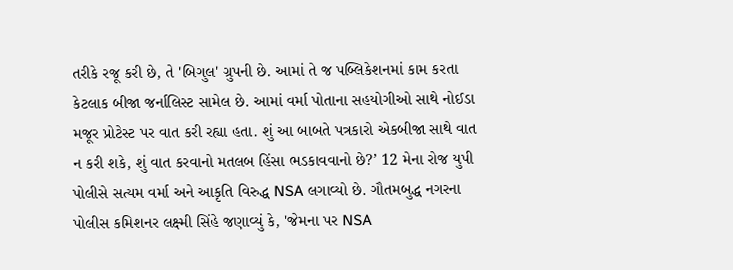તરીકે રજૂ કરી છે, તે 'બિગુલ' ગ્રુપની છે. આમાં તે જ પબ્લિકેશનમાં કામ કરતા કેટલાક બીજા જર્નાલિસ્ટ સામેલ છે. આમાં વર્મા પોતાના સહયોગીઓ સાથે નોઈડા મજૂર પ્રોટેસ્ટ પર વાત કરી રહ્યા હતા. શું આ બાબતે પત્રકારો એકબીજા સાથે વાત ન કરી શકે, શું વાત કરવાનો મતલબ હિંસા ભડકાવવાનો છે?’ 12 મેના રોજ યુપી પોલીસે સત્યમ વર્મા અને આકૃતિ વિરુદ્ધ NSA લગાવ્યો છે. ગૌતમબુદ્ધ નગરના પોલીસ કમિશનર લક્ષ્મી સિંહે જણાવ્યું કે, 'જેમના પર NSA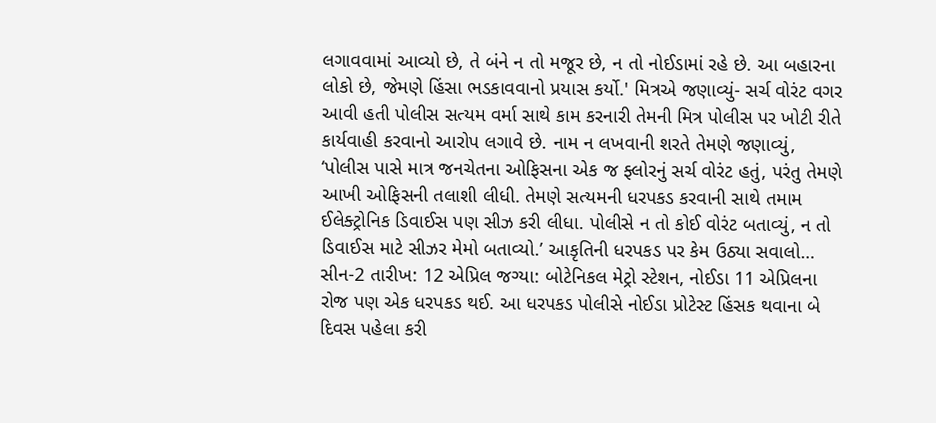લગાવવામાં આવ્યો છે, તે બંને ન તો મજૂર છે, ન તો નોઈડામાં રહે છે. આ બહારના લોકો છે, જેમણે હિંસા ભડકાવવાનો પ્રયાસ કર્યો.' મિત્રએ જણાવ્યું- સર્ચ વોરંટ વગર આવી હતી પોલીસ સત્યમ વર્મા સાથે કામ કરનારી તેમની મિત્ર પોલીસ પર ખોટી રીતે કાર્યવાહી કરવાનો આરોપ લગાવે છે. નામ ન લખવાની શરતે તેમણે જણાવ્યું, ‘પોલીસ પાસે માત્ર જનચેતના ઓફિસના એક જ ફ્લોરનું સર્ચ વોરંટ હતું, પરંતુ તેમણે આખી ઓફિસની તલાશી લીધી. તેમણે સત્યમની ધરપકડ કરવાની સાથે તમામ ઈલેક્ટ્રોનિક ડિવાઈસ પણ સીઝ કરી લીધા. પોલીસે ન તો કોઈ વોરંટ બતાવ્યું, ન તો ડિવાઈસ માટે સીઝર મેમો બતાવ્યો.’ આકૃતિની ધરપકડ પર કેમ ઉઠ્યા સવાલો… સીન-2 તારીખ: 12 એપ્રિલ જગ્યા: બોટેનિકલ મેટ્રો સ્ટેશન, નોઈડા 11 એપ્રિલના રોજ પણ એક ધરપકડ થઈ. આ ધરપકડ પોલીસે નોઈડા પ્રોટેસ્ટ હિંસક થવાના બે દિવસ પહેલા કરી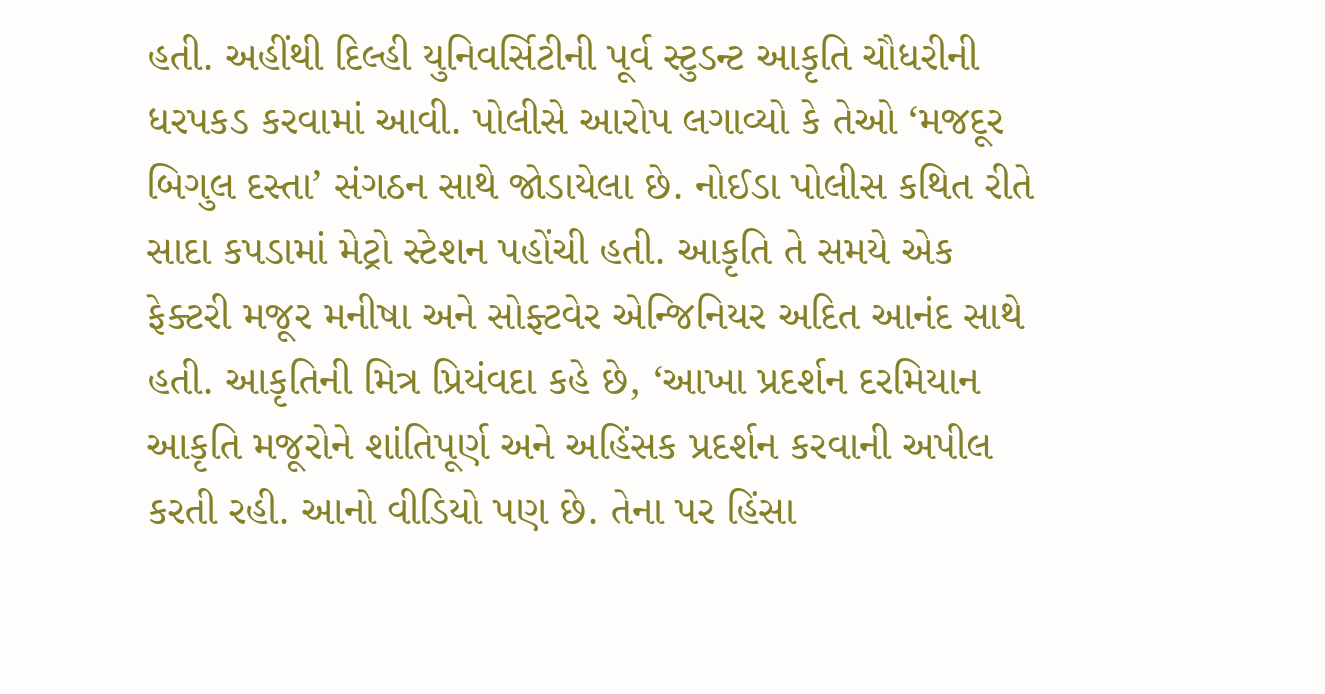હતી. અહીંથી દિલ્હી યુનિવર્સિટીની પૂર્વ સ્ટુડન્ટ આકૃતિ ચૌધરીની ધરપકડ કરવામાં આવી. પોલીસે આરોપ લગાવ્યો કે તેઓ ‘મજદૂર બિગુલ દસ્તા’ સંગઠન સાથે જોડાયેલા છે. નોઈડા પોલીસ કથિત રીતે સાદા કપડામાં મેટ્રો સ્ટેશન પહોંચી હતી. આકૃતિ તે સમયે એક ફેક્ટરી મજૂર મનીષા અને સોફ્ટવેર એન્જિનિયર અદિત આનંદ સાથે હતી. આકૃતિની મિત્ર પ્રિયંવદા કહે છે, ‘આખા પ્રદર્શન દરમિયાન આકૃતિ મજૂરોને શાંતિપૂર્ણ અને અહિંસક પ્રદર્શન કરવાની અપીલ કરતી રહી. આનો વીડિયો પણ છે. તેના પર હિંસા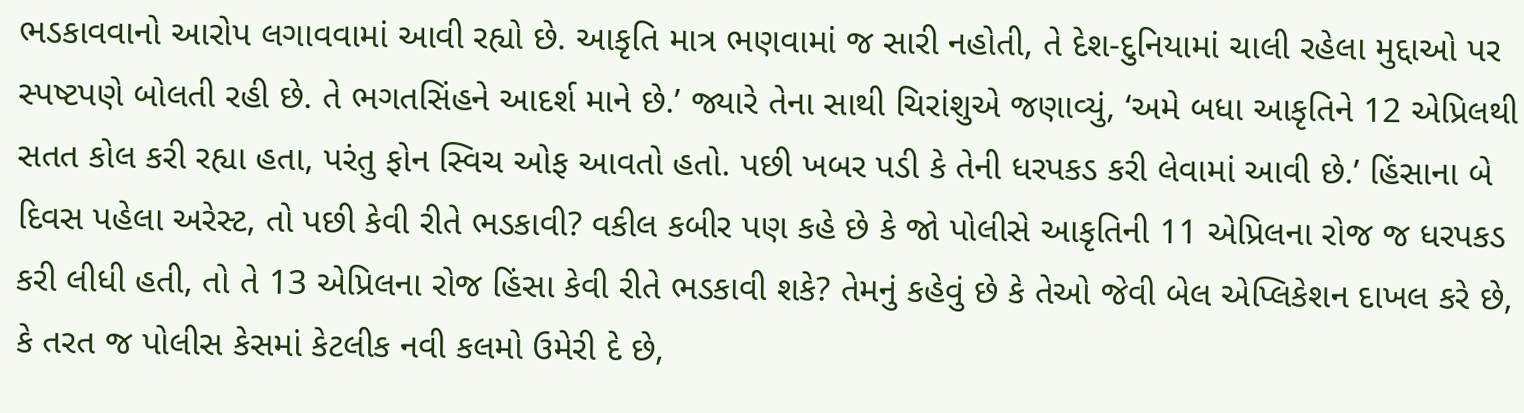ભડકાવવાનો આરોપ લગાવવામાં આવી રહ્યો છે. આકૃતિ માત્ર ભણવામાં જ સારી નહોતી, તે દેશ-દુનિયામાં ચાલી રહેલા મુદ્દાઓ પર સ્પષ્ટપણે બોલતી રહી છે. તે ભગતસિંહને આદર્શ માને છે.’ જ્યારે તેના સાથી ચિરાંશુએ જણાવ્યું, ‘અમે બધા આકૃતિને 12 એપ્રિલથી સતત કોલ કરી રહ્યા હતા, પરંતુ ફોન સ્વિચ ઓફ આવતો હતો. પછી ખબર પડી કે તેની ધરપકડ કરી લેવામાં આવી છે.’ હિંસાના બે દિવસ પહેલા અરેસ્ટ, તો પછી કેવી રીતે ભડકાવી? વકીલ કબીર પણ કહે છે કે જો પોલીસે આકૃતિની 11 એપ્રિલના રોજ જ ધરપકડ કરી લીધી હતી, તો તે 13 એપ્રિલના રોજ હિંસા કેવી રીતે ભડકાવી શકે? તેમનું કહેવું છે કે તેઓ જેવી બેલ એપ્લિકેશન દાખલ કરે છે, કે તરત જ પોલીસ કેસમાં કેટલીક નવી કલમો ઉમેરી દે છે,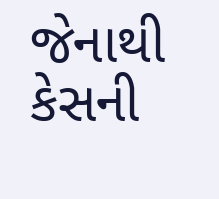જેનાથી કેસની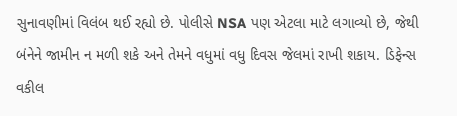સુનાવણીમાં વિલંબ થઈ રહ્યો છે. પોલીસે NSA પણ એટલા માટે લગાવ્યો છે, જેથી બંનેને જામીન ન મળી શકે અને તેમને વધુમાં વધુ દિવસ જેલમાં રાખી શકાય. ડિફેન્સ વકીલ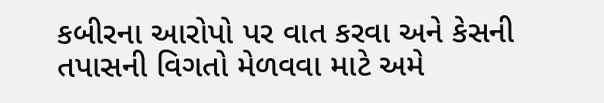કબીરના આરોપો પર વાત કરવા અને કેસની તપાસની વિગતો મેળવવા માટે અમે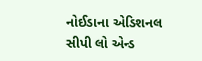નોઈડાના એડિશનલ સીપી લો એન્ડ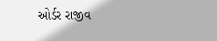ઓર્ડર રાજીવ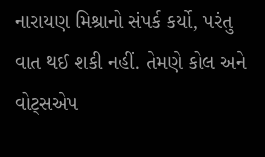નારાયણ મિશ્રાનો સંપર્ક કર્યો, પરંતુ વાત થઈ શકી નહીં. તેમણે કોલ અને વોટ્સએપ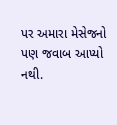પર અમારા મેસેજનો પણ જવાબ આપ્યો નથી.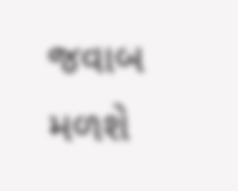જવાબ મળશે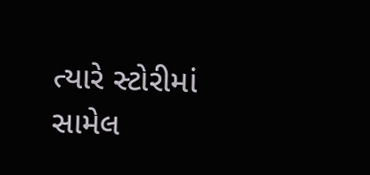ત્યારે સ્ટોરીમાં સામેલ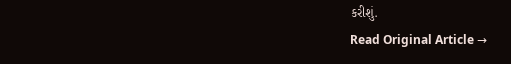કરીશું.
Read Original Article →